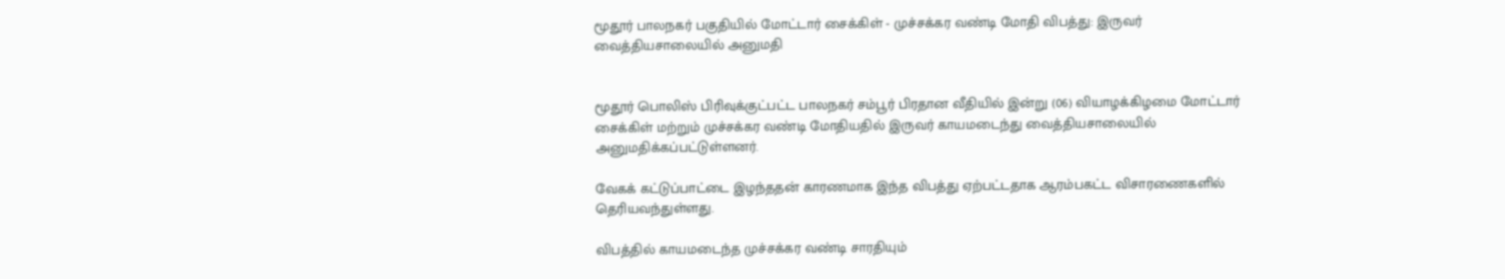மூதூர் பாலநகர் பகுதியில் மோட்டார் சைக்கிள் - முச்சக்கர வண்டி மோதி விபத்து: இருவர் வைத்தியசாலையில் அனுமதி


மூதூர் பொலிஸ் பிரிவுக்குட்பட்ட பாலநகர் சம்பூர் பிரதான வீதியில் இன்று (06) வியாழக்கிழமை மோட்டார் சைக்கிள் மற்றும் முச்சக்கர வண்டி மோதியதில் இருவர் காயமடைந்து வைத்தியசாலையில் அனுமதிக்கப்பட்டுள்ளனர்.

வேகக் கட்டுப்பாட்டை இழந்ததன் காரணமாக இந்த விபத்து ஏற்பட்டதாக ஆரம்பகட்ட விசாரணைகளில் தெரியவந்துள்ளது.

விபத்தில் காயமடைந்த முச்சக்கர வண்டி சாரதியும்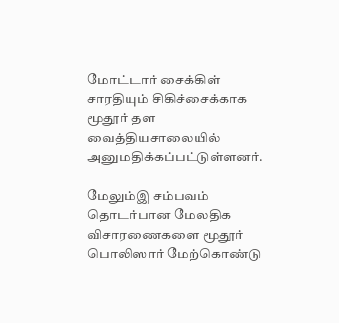மோட்டார் சைக்கிள் சாரதியும் சிகிச்சைக்காக மூதூர் தள வைத்தியசாலையில் அனுமதிக்கப்பட்டுள்ளனர்.

மேலும்இ சம்பவம் தொடர்பான மேலதிக விசாரணைகளை மூதூர் பொலிஸார் மேற்கொண்டு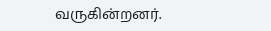வருகின்றனர்.